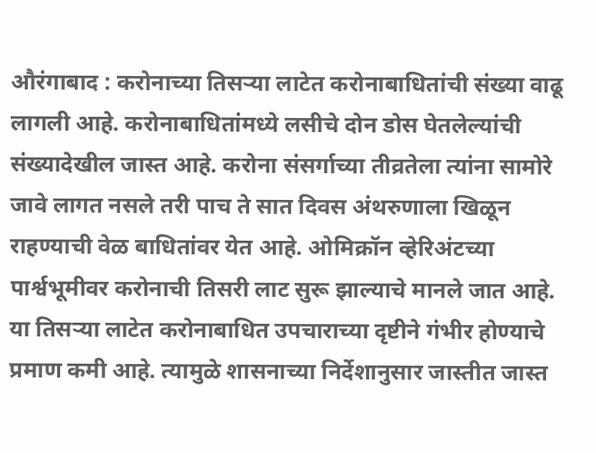औरंगाबाद : करोनाच्या तिसऱ्या लाटेत करोनाबाधितांची संख्या वाढू लागली आहे. करोनाबाधितांमध्ये लसीचे दोन डोस घेतलेल्यांची संख्यादेखील जास्त आहे. करोना संसर्गाच्या तीव्रतेला त्यांना सामोरे जावे लागत नसले तरी पाच ते सात दिवस अंथरुणाला खिळून राहण्याची वेळ बाधितांवर येत आहे. ओमिक्रॉन व्हेरिअंटच्या पार्श्वभूमीवर करोनाची तिसरी लाट सुरू झाल्याचे मानले जात आहे. या तिसऱ्या लाटेत करोनाबाधित उपचाराच्या दृष्टीने गंभीर होण्याचे प्रमाण कमी आहे. त्यामुळे शासनाच्या निर्देशानुसार जास्तीत जास्त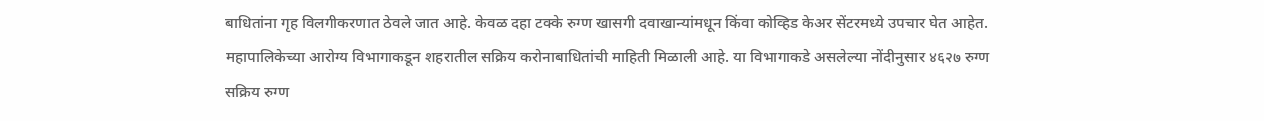बाधितांना गृह विलगीकरणात ठेवले जात आहे. केवळ दहा टक्के रुग्ण खासगी दवाखान्यांमधून किंवा कोव्हिड केअर सेंटरमध्ये उपचार घेत आहेत. महापालिकेच्या आरोग्य विभागाकडून शहरातील सक्रिय करोनाबाधितांची माहिती मिळाली आहे. या विभागाकडे असलेल्या नोंदीनुसार ४६२७ रुग्ण सक्रिय रुग्ण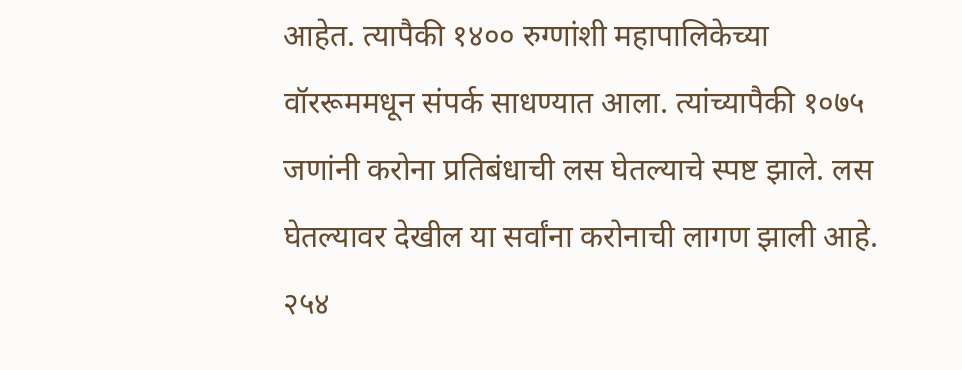आहेत. त्यापैकी १४०० रुग्णांशी महापालिकेच्या वॉररूममधून संपर्क साधण्यात आला. त्यांच्यापैकी १०७५ जणांनी करोना प्रतिबंधाची लस घेतल्याचे स्पष्ट झाले. लस घेतल्यावर देखील या सर्वांना करोनाची लागण झाली आहे. २५४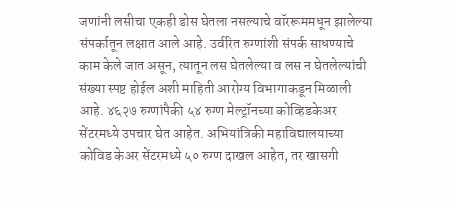जणांनी लसीचा एकही डोस घेतला नसल्याचे वॉररूममधून झालेल्या संपर्कातून लक्षात आले आहे. उर्वरित रुग्णांशी संपर्क साधण्याचे काम केले जात असून, त्यातून लस घेतलेल्या व लस न घेतलेल्यांची संख्या स्पष्ट होईल अशी माहिती आरोग्य विभागाकडून मिळाली आहे. ४६२७ रुग्णांपैकी ५४ रुग्ण मेल्ट्रॉनच्या कोव्हिडकेअर सेंटरमध्ये उपचार घेत आहेत. अभियांत्रिकी महाविद्यालयाच्या कोविड केअर सेंटरमध्ये ५० रुग्ण दाखल आहेत, तर खासगी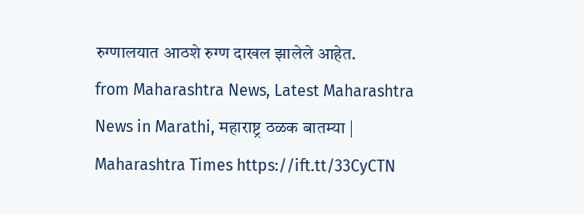रुग्णालयात आठशे रुग्ण दाखल झालेले आहेत.
from Maharashtra News, Latest Maharashtra News in Marathi, महाराष्ट्र ठळक बातम्या | Maharashtra Times https://ift.tt/33CyCTN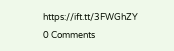https://ift.tt/3FWGhZY
0 Comments